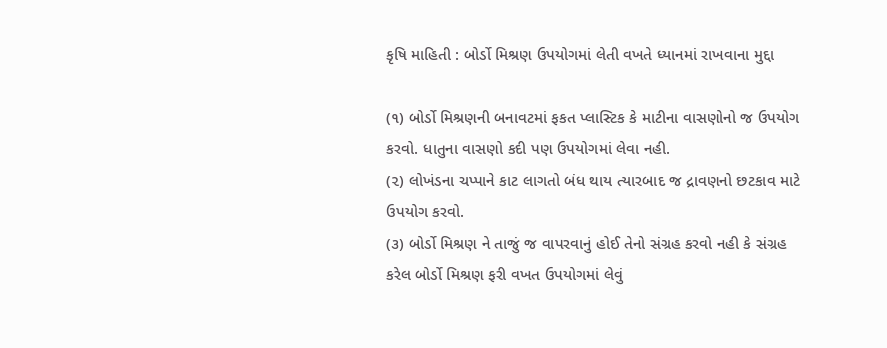કૃષિ માહિતી : બોર્ડો મિશ્રણ ઉપયોગમાં લેતી વખતે ધ્યાનમાં રાખવાના મુદ્દા

(૧) બોર્ડો મિશ્રણની બનાવટમાં ફકત પ્લાસ્ટિક કે માટીના વાસણોનો જ ઉપયોગ કરવો. ધાતુના વાસણો કદી પણ ઉપયોગમાં લેવા નહી.
(૨) લોખંડના ચપ્પાને કાટ લાગતો બંધ થાય ત્યારબાદ જ દ્રાવણનો છટકાવ માટે ઉપયોગ કરવો.
(૩) બોર્ડો મિશ્રણ ને તાજું જ વાપરવાનું હોઈ તેનો સંગ્રહ કરવો નહી કે સંગ્રહ કરેલ બોર્ડો મિશ્રણ ફરી વખત ઉપયોગમાં લેવું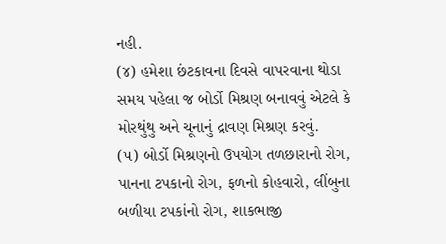નહી.
(૪) હમેશા છંટકાવના દિવસે વાપરવાના થોડા સમય પહેલા જ બોર્ડો મિશ્રણ બનાવવું એટલે કે મોરથુંથુ અને ચૂનાનું દ્રાવણ મિશ્રણ કરવું.
(૫) બોર્ડો મિશ્રણનો ઉપયોગ તળછારાનો રોગ, પાનના ટપકાનો રોગ, ફળનો કોહવારો, લીંબુના બળીયા ટપકાંનો રોગ, શાકભાજી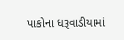પાકોના ધરૂવાડીયામાં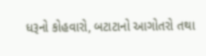ધરૂનો કોહવારો, બટાટાનો આગોતરો તથા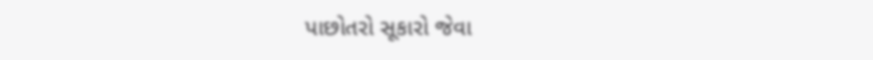પાછોતરો સૂકારો જેવા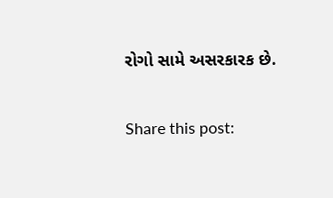રોગો સામે અસરકારક છે.

Share this post: